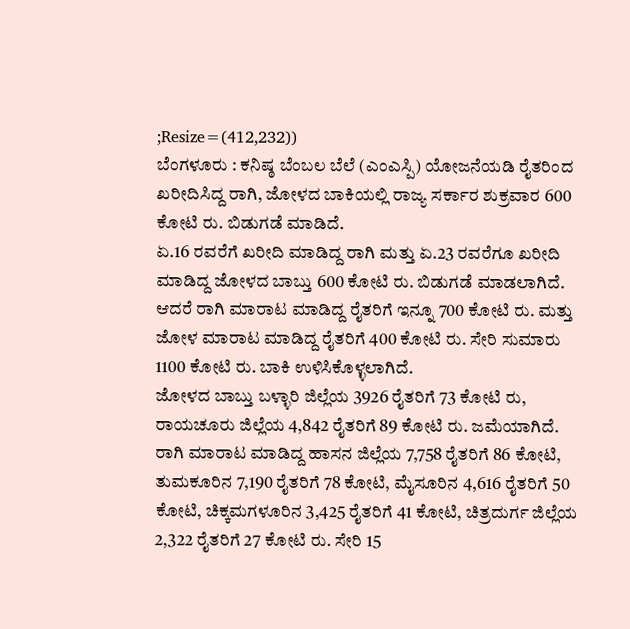;Resize=(412,232))
ಬೆಂಗಳೂರು : ಕನಿಷ್ಠ ಬೆಂಬಲ ಬೆಲೆ (ಎಂಎಸ್ಪಿ) ಯೋಜನೆಯಡಿ ರೈತರಿಂದ ಖರೀದಿಸಿದ್ದ ರಾಗಿ, ಜೋಳದ ಬಾಕಿಯಲ್ಲಿ ರಾಜ್ಯ ಸರ್ಕಾರ ಶುಕ್ರವಾರ 600 ಕೋಟಿ ರು. ಬಿಡುಗಡೆ ಮಾಡಿದೆ.
ಏ.16 ರವರೆಗೆ ಖರೀದಿ ಮಾಡಿದ್ದ ರಾಗಿ ಮತ್ತು ಏ.23 ರವರೆಗೂ ಖರೀದಿ ಮಾಡಿದ್ದ ಜೋಳದ ಬಾಬ್ತು 600 ಕೋಟಿ ರು. ಬಿಡುಗಡೆ ಮಾಡಲಾಗಿದೆ. ಆದರೆ ರಾಗಿ ಮಾರಾಟ ಮಾಡಿದ್ದ ರೈತರಿಗೆ ಇನ್ನೂ 700 ಕೋಟಿ ರು. ಮತ್ತು ಜೋಳ ಮಾರಾಟ ಮಾಡಿದ್ದ ರೈತರಿಗೆ 400 ಕೋಟಿ ರು. ಸೇರಿ ಸುಮಾರು 1100 ಕೋಟಿ ರು. ಬಾಕಿ ಉಳಿಸಿಕೊಳ್ಳಲಾಗಿದೆ.
ಜೋಳದ ಬಾಬ್ತು ಬಳ್ಳಾರಿ ಜಿಲ್ಲೆಯ 3926 ರೈತರಿಗೆ 73 ಕೋಟಿ ರು, ರಾಯಚೂರು ಜಿಲ್ಲೆಯ 4,842 ರೈತರಿಗೆ 89 ಕೋಟಿ ರು. ಜಮೆಯಾಗಿದೆ. ರಾಗಿ ಮಾರಾಟ ಮಾಡಿದ್ದ ಹಾಸನ ಜಿಲ್ಲೆಯ 7,758 ರೈತರಿಗೆ 86 ಕೋಟಿ, ತುಮಕೂರಿನ 7,190 ರೈತರಿಗೆ 78 ಕೋಟಿ, ಮೈಸೂರಿನ 4,616 ರೈತರಿಗೆ 50 ಕೋಟಿ, ಚಿಕ್ಕಮಗಳೂರಿನ 3,425 ರೈತರಿಗೆ 41 ಕೋಟಿ, ಚಿತ್ರದುರ್ಗ ಜಿಲ್ಲೆಯ 2,322 ರೈತರಿಗೆ 27 ಕೋಟಿ ರು. ಸೇರಿ 15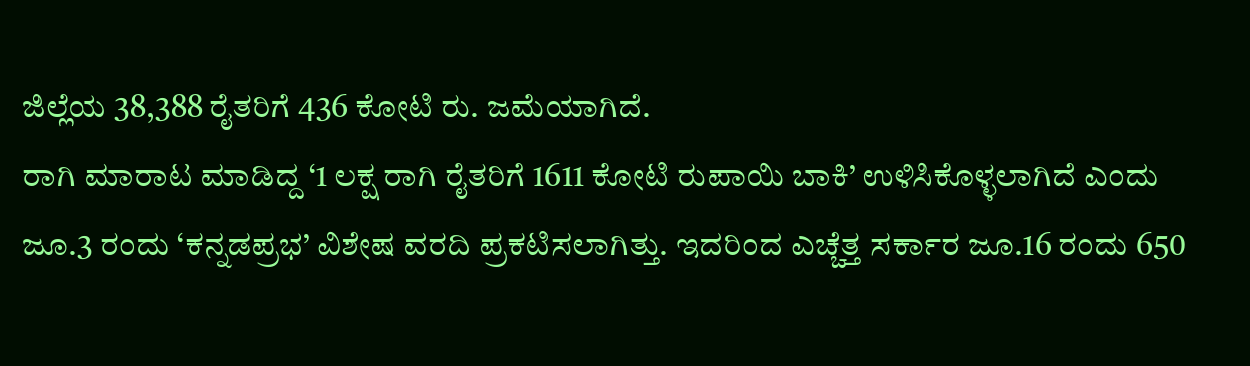ಜಿಲ್ಲೆಯ 38,388 ರೈತರಿಗೆ 436 ಕೋಟಿ ರು. ಜಮೆಯಾಗಿದೆ.
ರಾಗಿ ಮಾರಾಟ ಮಾಡಿದ್ದ ‘1 ಲಕ್ಷ ರಾಗಿ ರೈತರಿಗೆ 1611 ಕೋಟಿ ರುಪಾಯಿ ಬಾಕಿ’ ಉಳಿಸಿಕೊಳ್ಳಲಾಗಿದೆ ಎಂದು ಜೂ.3 ರಂದು ‘ಕನ್ನಡಪ್ರಭ’ ವಿಶೇಷ ವರದಿ ಪ್ರಕಟಿಸಲಾಗಿತ್ತು. ಇದರಿಂದ ಎಚ್ಚೆತ್ತ ಸರ್ಕಾರ ಜೂ.16 ರಂದು 650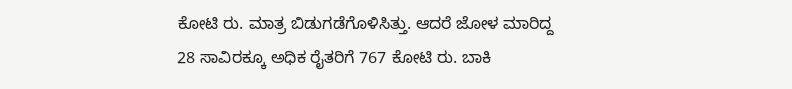ಕೋಟಿ ರು. ಮಾತ್ರ ಬಿಡುಗಡೆಗೊಳಿಸಿತ್ತು. ಆದರೆ ಜೋಳ ಮಾರಿದ್ದ 28 ಸಾವಿರಕ್ಕೂ ಅಧಿಕ ರೈತರಿಗೆ 767 ಕೋಟಿ ರು. ಬಾಕಿ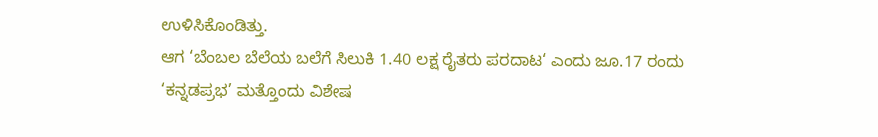ಉಳಿಸಿಕೊಂಡಿತ್ತು.
ಆಗ ‘ಬೆಂಬಲ ಬೆಲೆಯ ಬಲೆಗೆ ಸಿಲುಕಿ 1.40 ಲಕ್ಷ ರೈತರು ಪರದಾಟ‘ ಎಂದು ಜೂ.17 ರಂದು ‘ಕನ್ನಡಪ್ರಭ’ ಮತ್ತೊಂದು ವಿಶೇಷ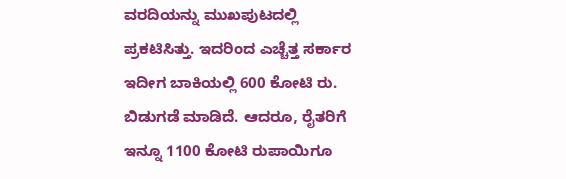ವರದಿಯನ್ನು ಮುಖಪುಟದಲ್ಲಿ ಪ್ರಕಟಿಸಿತ್ತು. ಇದರಿಂದ ಎಚ್ಚೆತ್ತ ಸರ್ಕಾರ ಇದೀಗ ಬಾಕಿಯಲ್ಲಿ 600 ಕೋಟಿ ರು. ಬಿಡುಗಡೆ ಮಾಡಿದೆ. ಆದರೂ, ರೈತರಿಗೆ ಇನ್ನೂ 1100 ಕೋಟಿ ರುಪಾಯಿಗೂ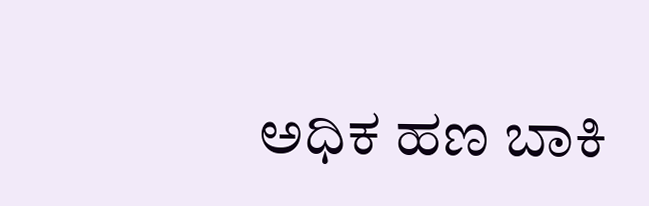ಅಧಿಕ ಹಣ ಬಾಕಿ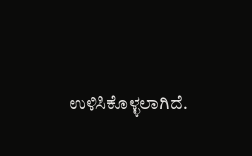ಉಳಿಸಿಕೊಳ್ಳಲಾಗಿದೆ.